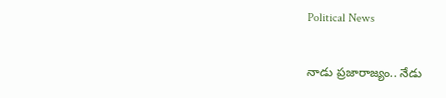Political News

నాడు ప్రజారాజ్యం.. నేడు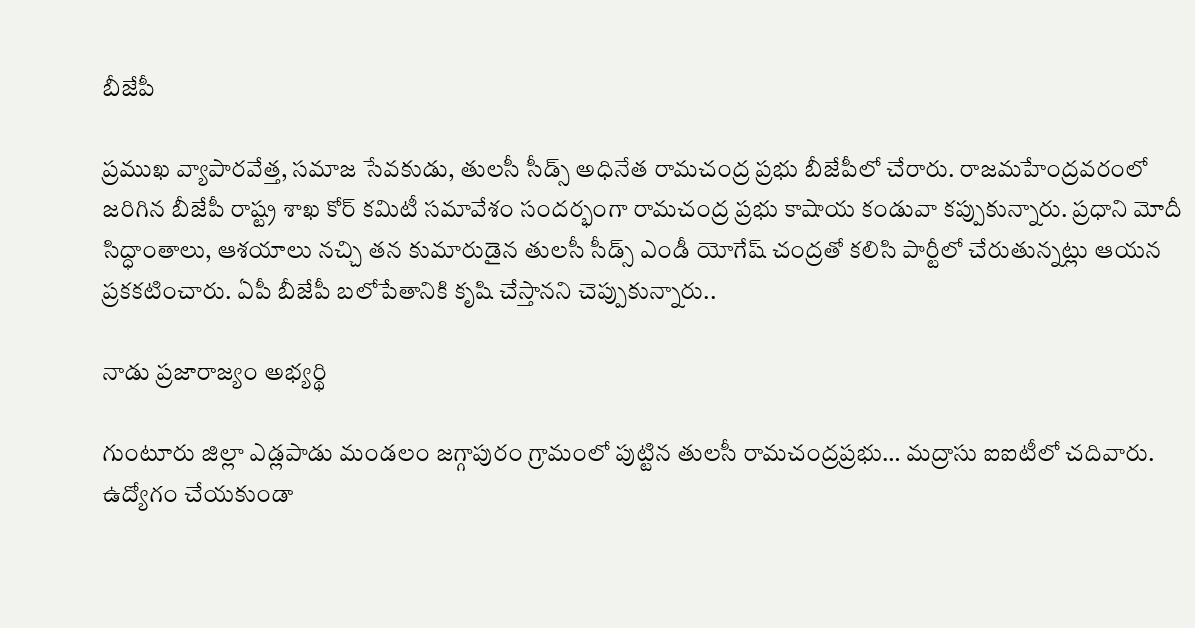బీజేపీ

ప్రముఖ వ్యాపారవేత్త, సమాజ సేవకుడు, తులసీ సీడ్స్ అధినేత రామచంద్ర ప్రభు బీజేపీలో చేరారు. రాజమహేంద్రవరంలో జరిగిన బీజేపీ రాష్ట్ర శాఖ కోర్ కమిటీ సమావేశం సందర్భంగా రామచంద్ర ప్రభు కాషాయ కండువా కప్పుకున్నారు. ప్రధాని మోదీ సిద్ధాంతాలు, ఆశయాలు నచ్చి తన కుమారుడైన తులసీ సీడ్స్ ఎండీ యోగేష్ చంద్రతో కలిసి పార్టీలో చేరుతున్నట్లు ఆయన ప్రకకటించారు. ఏపీ బీజేపీ బలోపేతానికి కృషి చేస్తానని చెప్పుకున్నారు..

నాడు ప్రజారాజ్యం అభ్యర్థి

గుంటూరు జిల్లా ఎడ్లపాడు మండలం జగ్గాపురం గ్రామంలో పుట్టిన తులసీ రామచంద్రప్రభు… మద్రాసు ఐఐటీలో చదివారు. ఉద్యోగం చేయకుండా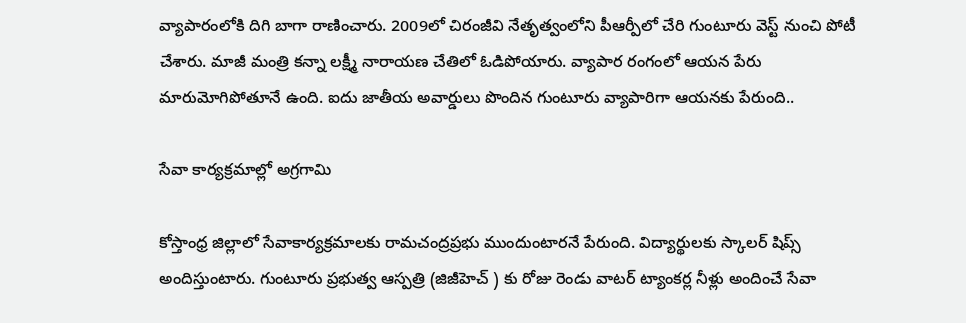వ్యాపారంలోకి దిగి బాగా రాణించారు. 2009లో చిరంజీవి నేతృత్వంలోని పీఆర్పీలో చేరి గుంటూరు వెస్ట్ నుంచి పోటీ చేశారు. మాజీ మంత్రి కన్నా లక్ష్మీ నారాయణ చేతిలో ఓడిపోయారు. వ్యాపార రంగంలో ఆయన పేరు మారుమోగిపోతూనే ఉంది. ఐదు జాతీయ అవార్డులు పొందిన గుంటూరు వ్యాపారిగా ఆయనకు పేరుంది..

సేవా కార్యక్రమాల్లో అగ్రగామి

కోస్తాంధ్ర జిల్లాలో సేవాకార్యక్రమాలకు రామచంద్రప్రభు ముందుంటారనే పేరుంది. విద్యార్థులకు స్కాలర్ షిప్స్ అందిస్తుంటారు. గుంటూరు ప్రభుత్వ ఆస్పత్రి (జిజీహెచ్ ) కు రోజు రెండు వాటర్ ట్యాంకర్ల నీళ్లు అందించే సేవా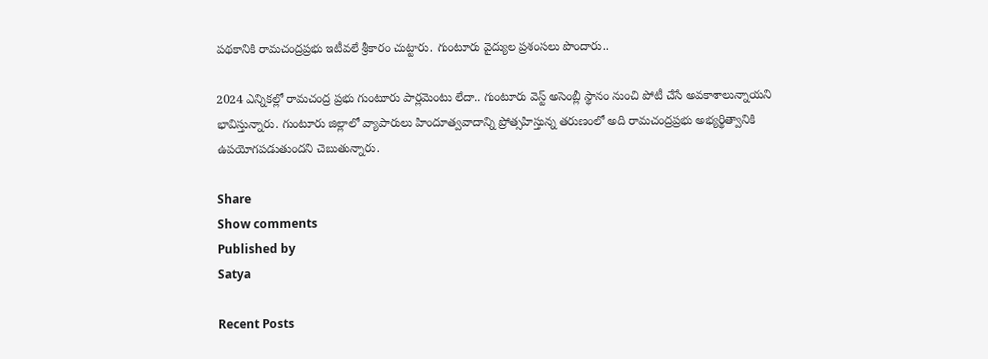పథకానికి రామచంద్రప్రభు ఇటీవలే శ్రీకారం చుట్టారు. గుంటూరు వైద్యుల ప్రశంసలు పొందారు..

2024 ఎన్నికల్లో రామచంద్ర ప్రభు గుంటూరు పార్లమెంటు లేదా.. గుంటూరు వెస్ట్ అసెంబ్లీ స్థానం నుంచి పోటీ చేసే అవకాశాలున్నాయని భావిస్తున్నారు. గుంటూరు జిల్లాలో వ్యాపారులు హిందూత్వవాదాన్ని ప్రోత్సహిస్తున్న తరుణంలో అది రామచంద్రప్రభు అభ్యర్థిత్వానికి ఉపయోగపడుతుందని చెబుతున్నారు.

Share
Show comments
Published by
Satya

Recent Posts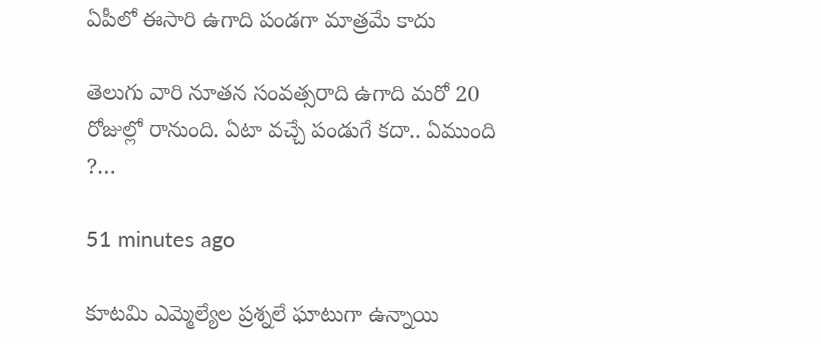ఏపీలో ఈసారి ఉగాది పండగా మాత్రమే కాదు

తెలుగు వారి నూత‌న సంవ‌త్స‌రాది ఉగాది మ‌రో 20 రోజుల్లో రానుంది. ఏటా వ‌చ్చే పండుగే క‌దా.. ఏముంది ?…

51 minutes ago

కూటమి ఎమ్మెల్యేల ప్రశ్నలే ఘాటుగా ఉన్నాయి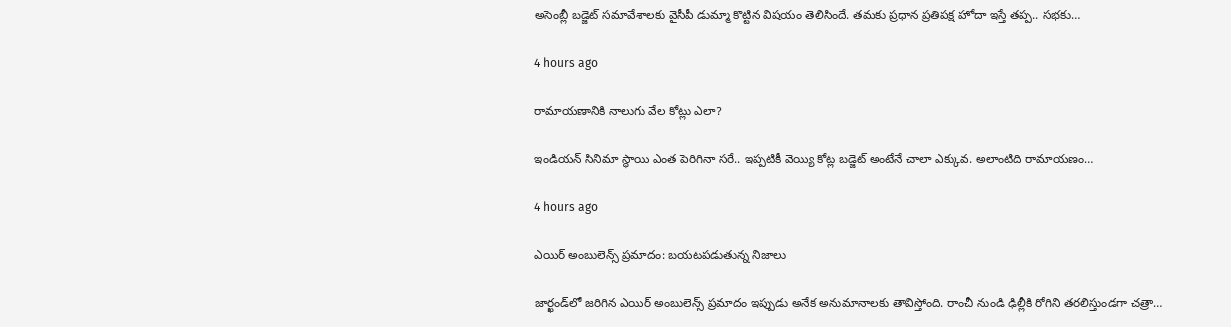అసెంబ్లీ బ‌డ్జెట్ స‌మావేశాలకు వైసీపీ డుమ్మా కొట్టిన విష‌యం తెలిసిందే. త‌మ‌కు ప్ర‌ధాన ప్ర‌తిప‌క్ష హోదా ఇస్తే త‌ప్ప‌.. స‌భ‌కు…

4 hours ago

రామాయణానికి నాలుగు వేల కోట్లు ఎలా?

ఇండియన్ సినిమా స్థాయి ఎంత పెరిగినా సరే.. ఇప్పటికీ వెయ్యి కోట్ల బడ్జెట్ అంటేనే చాలా ఎక్కువ. అలాంటిది రామాయణం…

4 hours ago

ఎయిర్ అంబులెన్స్ ప్రమాదం: బయటపడుతున్న నిజాలు

జార్ఖండ్‌లో జరిగిన ఎయిర్ అంబులెన్స్ ప్రమాదం ఇప్పుడు అనేక అనుమానాలకు తావిస్తోంది. రాంచీ నుండి ఢిల్లీకి రోగిని తరలిస్తుండగా చత్రా…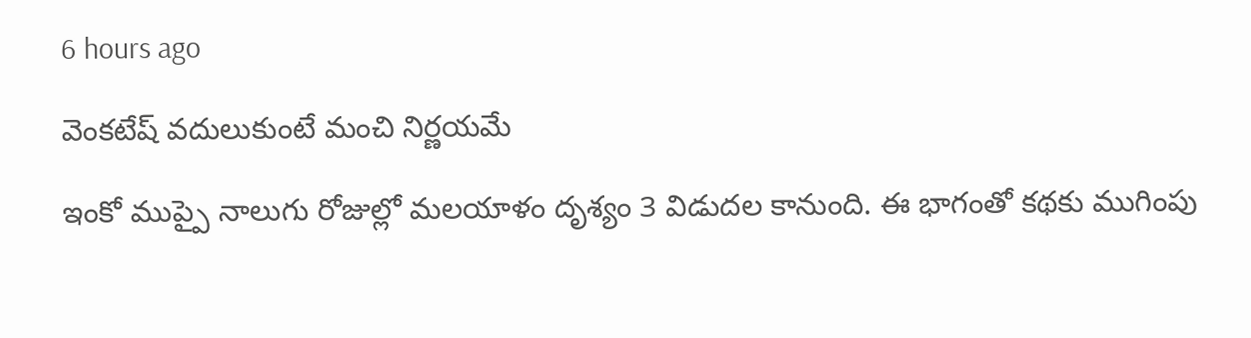6 hours ago

వెంకటేష్ వదులుకుంటే మంచి నిర్ణయమే

ఇంకో ముప్పై నాలుగు రోజుల్లో మలయాళం దృశ్యం 3 విడుదల కానుంది. ఈ భాగంతో కథకు ముగింపు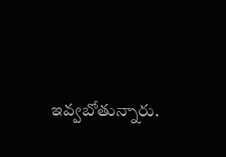ఇవ్వబోతున్నారు.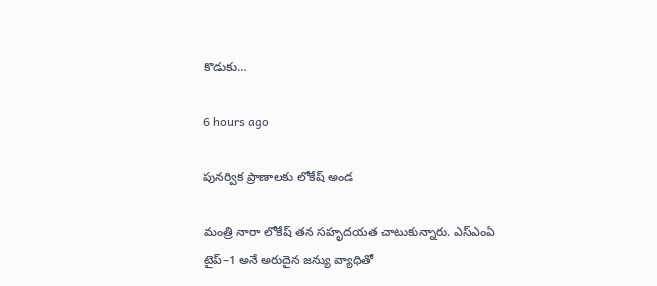కొడుకు…

6 hours ago

పునర్విక ప్రాణాలకు లోకేష్ అండ

మంత్రి నారా లోకేష్ తన సహృదయత చాటుకున్నారు. ఎస్‌ఎంఏ టైప్–1 అనే అరుదైన జన్యు వ్యాధితో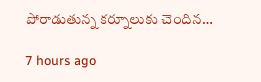పోరాడుతున్న కర్నూలుకు చెందిన…

7 hours ago